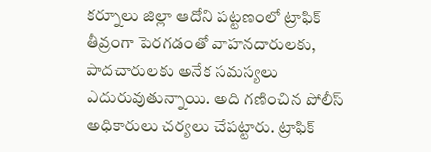కర్నూలు జిల్లా ఆదోని పట్టణంలో ట్రాఫిక్ తీవ్రంగా పెరగడంతో వాహనదారులకు, పాదచారులకు అనేక సమస్యలు ఎదురువుతున్నాయి. అది గణించిన పోలీస్ అధికారులు చర్యలు చేపట్టారు. ట్రాఫిక్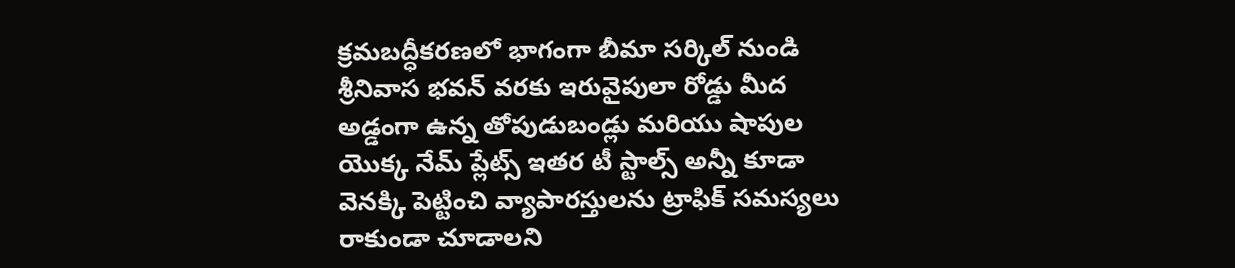క్రమబద్ధీకరణలో భాగంగా బీమా సర్కిల్ నుండి శ్రీనివాస భవన్ వరకు ఇరువైపులా రోడ్డు మీద అడ్డంగా ఉన్న తోపుడుబండ్లు మరియు షాపుల యొక్క నేమ్ ప్లేట్స్ ఇతర టీ స్టాల్స్ అన్నీ కూడా వెనక్కి పెట్టించి వ్యాపారస్తులను ట్రాఫిక్ సమస్యలు రాకుండా చూడాలని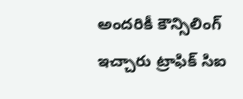అందరికీ కౌన్సిలింగ్ ఇచ్చారు ట్రాఫిక్ సిఐ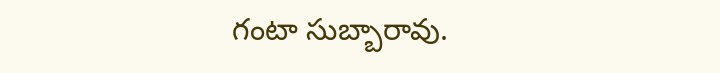గంటా సుబ్బారావు.